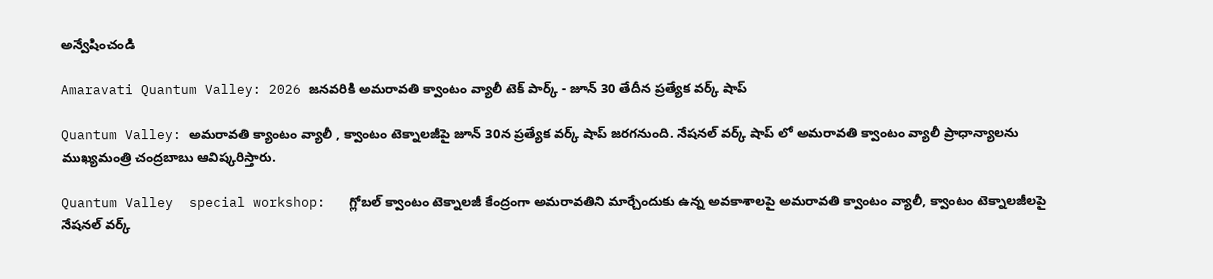అన్వేషించండి

Amaravati Quantum Valley: 2026 జనవరికి అమరావతి క్వాంటం వ్యాలీ టెక్ పార్క్ - జూన్ 30 తేదీన ప్రత్యేక వర్క్ షాప్

Quantum Valley: అమరావతి క్యాంటం వ్యాలీ , క్వాంటం టెక్నాలజీపై జూన్ 30న ప్రత్యేక వర్క్ షాప్ జరగనుంది. నేషనల్ వర్క్ షాప్ లో అమరావతి క్వాంటం వ్యాలీ ప్రాధాన్యాలను ముఖ్యమంత్రి చంద్రబాబు ఆవిష్కరిస్తారు.

Quantum Valley  special workshop:   గ్లోబల్ క్వాంటం టెక్నాలజీ కేంద్రంగా అమరావతిని మార్చేందుకు ఉన్న అవకాశాలపై అమరావతి క్వాంటం వ్యాలీ, క్వాంటం టెక్నాలజీలపై నేషనల్ వర్క్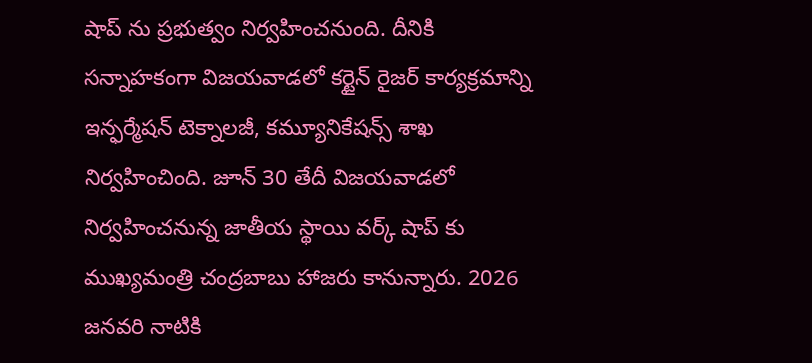షాప్ ను ప్రభుత్వం నిర్వహించనుంది. దీనికి సన్నాహకంగా విజయవాడలో కర్టైన్ రైజర్ కార్యక్రమాన్ని ఇన్ఫర్మేషన్ టెక్నాలజీ, కమ్యూనికేషన్స్ శాఖ నిర్వహించింది. జూన్ 30 తేదీ విజయవాడలో నిర్వహించనున్న జాతీయ స్థాయి వర్క్ షాప్ కు ముఖ్యమంత్రి చంద్రబాబు హాజరు కానున్నారు. 2026 జనవరి నాటికి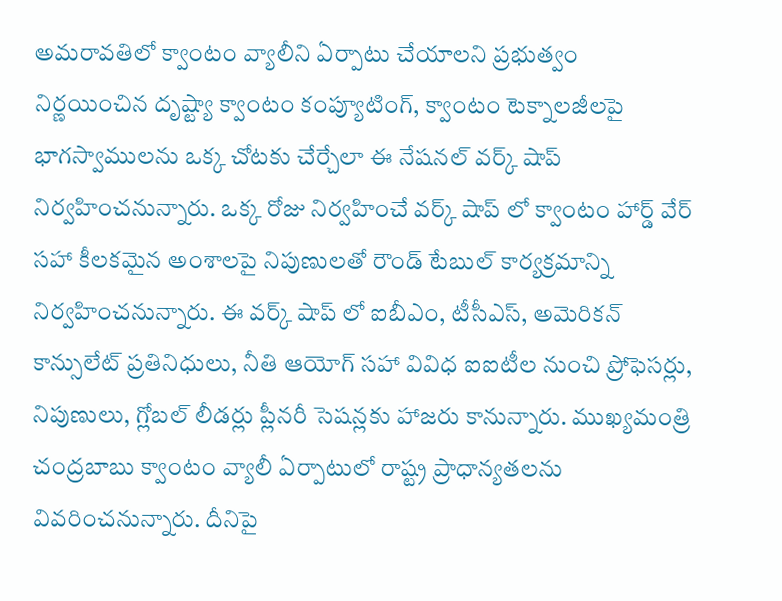అమరావతిలో క్వాంటం వ్యాలీని ఏర్పాటు చేయాలని ప్రభుత్వం నిర్ణయించిన దృష్ట్యా క్వాంటం కంప్యూటింగ్, క్వాంటం టెక్నాలజీలపై భాగస్వాములను ఒక్క చోటకు చేర్చేలా ఈ నేషనల్ వర్క్ షాప్ నిర్వహించనున్నారు. ఒక్క రోజు నిర్వహించే వర్క్ షాప్ లో క్వాంటం హార్డ్ వేర్ సహా కీలకమైన అంశాలపై నిపుణులతో రౌండ్ టేబుల్ కార్యక్రమాన్ని నిర్వహించనున్నారు. ఈ వర్క్ షాప్ లో ఐబీఎం, టీసీఎస్, అమెరికన్ కాన్సులేట్ ప్రతినిధులు, నీతి ఆయోగ్ సహా వివిధ ఐఐటీల నుంచి ప్రోఫెసర్లు, నిపుణులు, గ్లోబల్ లీడర్లు ప్లీనరీ సెషన్లకు హాజరు కానున్నారు. ముఖ్యమంత్రి చంద్రబాబు క్వాంటం వ్యాలీ ఏర్పాటులో రాష్ట్ర ప్రాధాన్యతలను వివరించనున్నారు. దీనిపై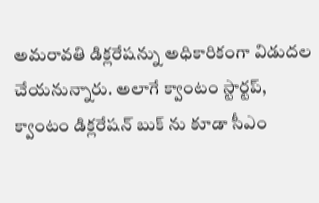అమరావతి డిక్లరేషన్ను అధికారికంగా విడుదల చేయనున్నారు. అలాగే క్వాంటం స్టార్టప్, క్వాంటం డిక్లరేషన్ బుక్ ను కూడా సీఎం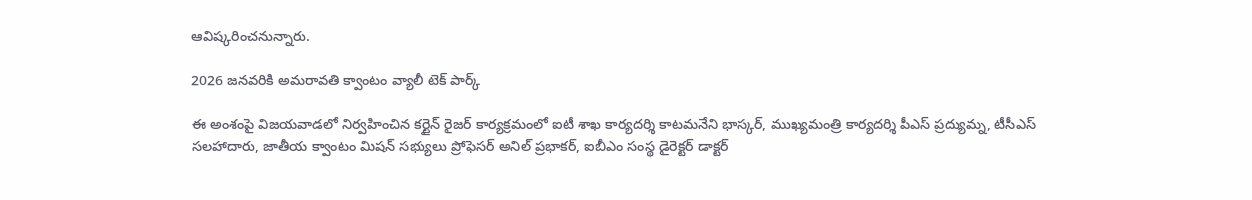ఆవిష్కరించనున్నారు.

2026 జనవరికి అమరావతి క్వాంటం వ్యాలీ టెక్ పార్క్

ఈ అంశంపై విజయవాడలో నిర్వహించిన కర్టైన్ రైజర్ కార్యక్రమంలో ఐటీ శాఖ కార్యదర్శి కాటమనేని భాస్కర్, ముఖ్యమంత్రి కార్యదర్శి పీఎస్ ప్రద్యుమ్న, టీసీఎస్ సలహాదారు, జాతీయ క్వాంటం మిషన్ సభ్యులు ప్రోఫెసర్ అనిల్ ప్రభాకర్, ఐబీఎం సంస్థ డైరెక్టర్ డాక్టర్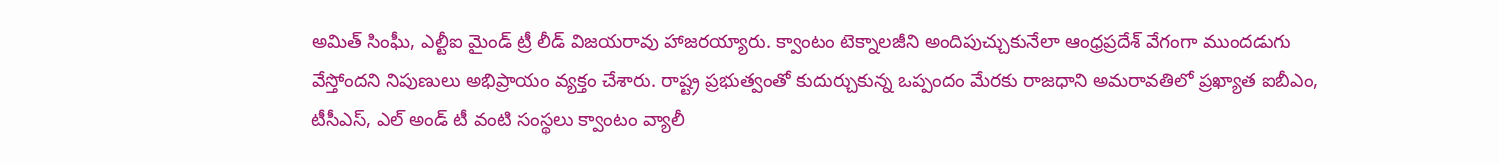అమిత్ సింఘీ, ఎల్టీఐ మైండ్ ట్రీ లీడ్ విజయరావు హాజరయ్యారు. క్వాంటం టెక్నాలజీని అందిపుచ్చుకునేలా ఆంధ్రప్రదేశ్ వేగంగా ముందడుగు వేస్తోందని నిపుణులు అభిప్రాయం వ్యక్తం చేశారు. రాష్ట్ర ప్రభుత్వంతో కుదుర్చుకున్న ఒప్పందం మేరకు రాజధాని అమరావతిలో ప్రఖ్యాత ఐబీఎం, టీసీఎస్, ఎల్ అండ్ టీ వంటి సంస్థలు క్వాంటం వ్యాలీ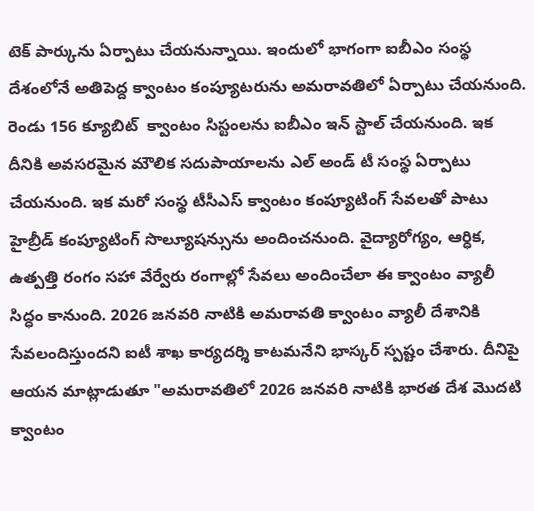టెక్ పార్కును ఏర్పాటు చేయనున్నాయి. ఇందులో భాగంగా ఐబీఎం సంస్థ దేశంలోనే అతిపెద్ద క్వాంటం కంప్యూటరును అమరావతిలో ఏర్పాటు చేయనుంది. రెండు 156 క్యూబిట్  క్వాంటం సిస్టంలను ఐబీఎం ఇన్ స్టాల్ చేయనుంది. ఇక దీనికి అవసరమైన మౌలిక సదుపాయాలను ఎల్ అండ్ టీ సంస్థ ఏర్పాటు చేయనుంది. ఇక మరో సంస్థ టీసీఎస్ క్వాంటం కంప్యూటింగ్ సేవలతో పాటు హైబ్రీడ్ కంప్యూటింగ్ సొల్యూషన్సును అందించనుంది. వైద్యారోగ్యం, ఆర్ధిక, ఉత్పత్తి రంగం సహా వేర్వేరు రంగాల్లో సేవలు అందించేలా ఈ క్వాంటం వ్యాలీ  సిద్ధం కానుంది. 2026 జనవరి నాటికి అమరావతి క్వాంటం వ్యాలీ దేశానికి సేవలందిస్తుందని ఐటీ శాఖ కార్యదర్శి కాటమనేని భాస్కర్ స్పష్టం చేశారు. దీనిపై ఆయన మాట్లాడుతూ "అమరావతిలో 2026 జనవరి నాటికి భారత దేశ మొదటి క్వాంటం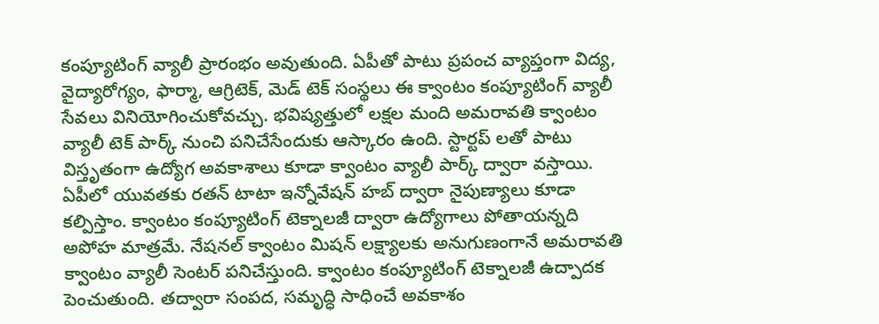కంప్యూటింగ్ వ్యాలీ ప్రారంభం అవుతుంది. ఏపీతో పాటు ప్రపంచ వ్యాప్తంగా విద్య, వైద్యారోగ్యం, ఫార్మా, ఆగ్రిటెక్, మెడ్ టెక్ సంస్థలు ఈ క్వాంటం కంప్యూటింగ్ వ్యాలీ సేవలు వినియోగించుకోవచ్చు. భవిష్యత్తులో లక్షల మంది అమరావతి క్వాంటం వ్యాలీ టెక్ పార్క్ నుంచి పనిచేసేందుకు ఆస్కారం ఉంది. స్టార్టప్ లతో పాటు విస్తృతంగా ఉద్యోగ అవకాశాలు కూడా క్వాంటం వ్యాలీ పార్క్ ద్వారా వస్తాయి. ఏపీలో యువతకు రతన్ టాటా ఇన్నోవేషన్ హబ్ ద్వారా నైపుణ్యాలు కూడా కల్పిస్తాం. క్వాంటం కంప్యూటింగ్ టెక్నాలజీ ద్వారా ఉద్యోగాలు పోతాయన్నది అపోహ మాత్రమే. నేషనల్ క్వాంటం మిషన్ లక్ష్యాలకు అనుగుణంగానే అమరావతి క్వాంటం వ్యాలీ సెంటర్ పనిచేస్తుంది. క్వాంటం కంప్యూటింగ్ టెక్నాలజీ ఉద్పాదక పెంచుతుంది. తద్వారా సంపద, సమృద్ధి సాధించే అవకాశం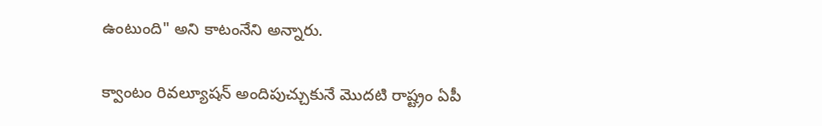ఉంటుంది" అని కాటంనేని అన్నారు.

క్వాంటం రివల్యూషన్ అందిపుచ్చుకునే మొదటి రాష్ట్రం ఏపీ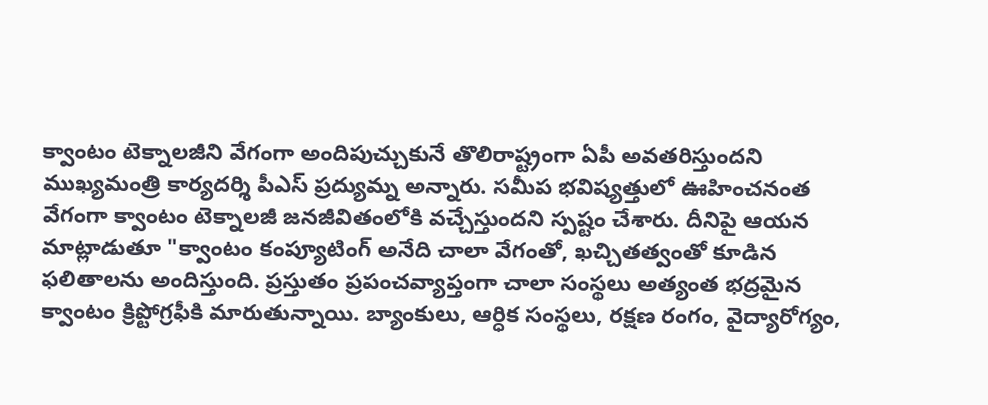క్వాంటం టెక్నాలజీని వేగంగా అందిపుచ్చుకునే తొలిరాష్ట్రంగా ఏపీ అవతరిస్తుందని ముఖ్యమంత్రి కార్యదర్శి పీఎస్ ప్రద్యుమ్న అన్నారు. సమీప భవిష్యత్తులో ఊహించనంత వేగంగా క్వాంటం టెక్నాలజీ జనజీవితంలోకి వచ్చేస్తుందని స్పష్టం చేశారు. దీనిపై ఆయన మాట్లాడుతూ "క్వాంటం కంప్యూటింగ్ అనేది చాలా వేగంతో, ఖచ్చితత్వంతో కూడిన ఫలితాలను అందిస్తుంది. ప్రస్తుతం ప్రపంచవ్యాప్తంగా చాలా సంస్థలు అత్యంత భద్రమైన క్వాంటం క్రిప్టోగ్రఫీకి మారుతున్నాయి. బ్యాంకులు, ఆర్ధిక సంస్థలు, రక్షణ రంగం, వైద్యారోగ్యం,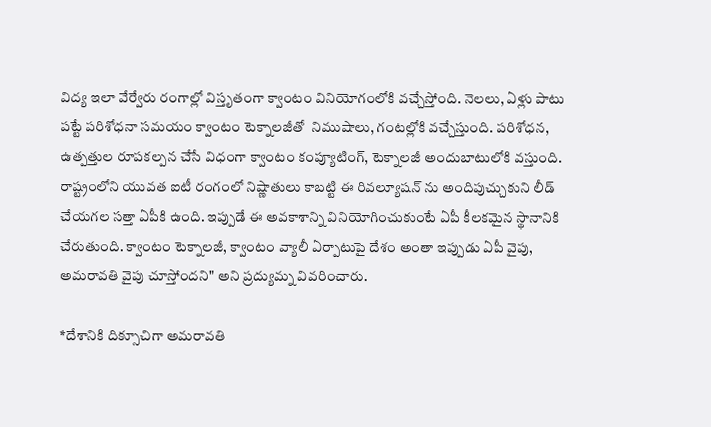విద్య ఇలా వేర్వేరు రంగాల్లో విస్తృతంగా క్వాంటం వినియోగంలోకి వచ్చేస్తోంది. నెలలు, ఏళ్లు పాటు పట్టే పరిశోధనా సమయం క్వాంటం టెక్నాలజీతో  నిముషాలు, గంటల్లోకి వచ్చేస్తుంది. పరిశోధన, ఉత్పత్తుల రూపకల్పన చేసే విధంగా క్వాంటం కంప్యూటింగ్, టెక్నాలజీ అందుబాటులోకి వస్తుంది. రాష్ట్రంలోని యువత ఐటీ రంగంలో నిష్ణాతులు కాబట్టి ఈ రివల్యూషన్ ను అందిపుచ్చుకుని లీడ్ చేయగల సత్తా ఏపీకి ఉంది. ఇప్పుడే ఈ అవకాశాన్ని వినియోగించుకుంటే ఏపీ కీలకమైన స్థానానికి చేరుతుంది. క్వాంటం టెక్నాలజీ, క్వాంటం వ్యాలీ ఏర్పాటుపై దేశం అంతా ఇప్పుడు ఏపీ వైపు, అమరావతి వైపు చూస్తోందని" అని ప్రద్యుమ్న వివరించారు.

*దేశానికి దిక్సూచిగా అమరావతి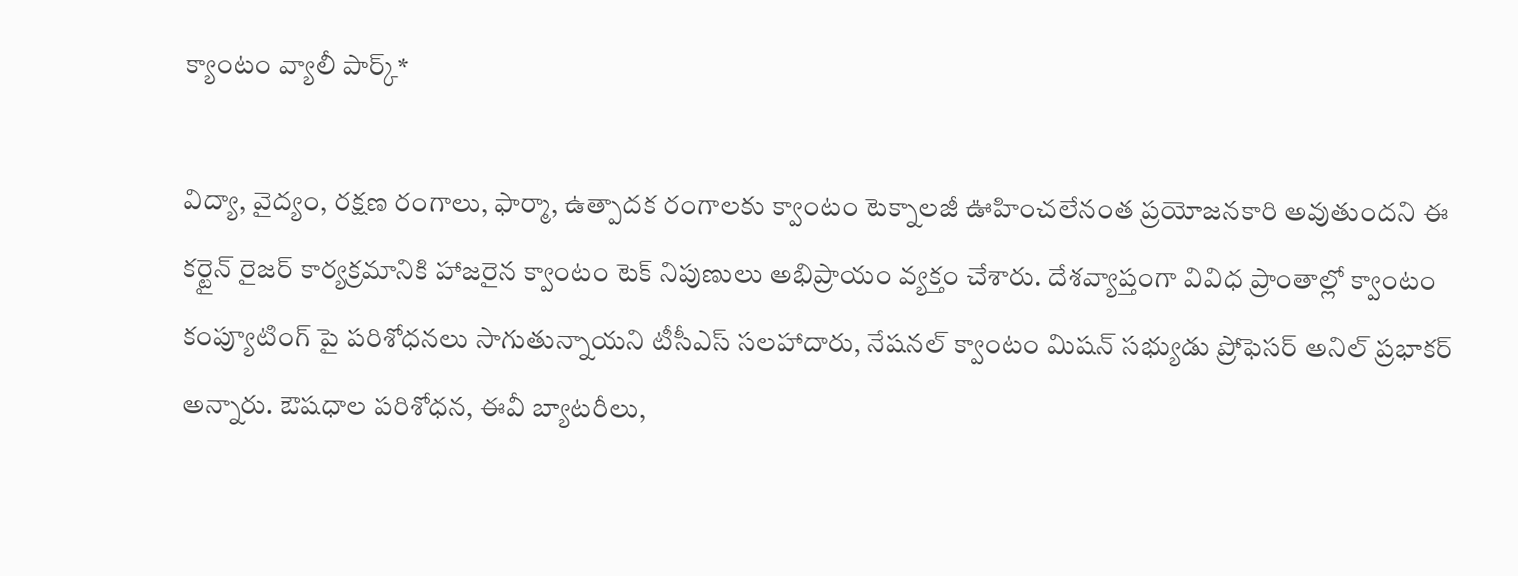క్యాంటం వ్యాలీ పార్క్*

విద్యా, వైద్యం, రక్షణ రంగాలు, ఫార్మా, ఉత్పాదక రంగాలకు క్వాంటం టెక్నాలజీ ఊహించలేనంత ప్రయోజనకారి అవుతుందని ఈ కర్టైన్ రైజర్ కార్యక్రమానికి హాజరైన క్వాంటం టెక్ నిపుణులు అభిప్రాయం వ్యక్తం చేశారు. దేశవ్యాప్తంగా వివిధ ప్రాంతాల్లో క్వాంటం కంప్యూటింగ్ పై పరిశోధనలు సాగుతున్నాయని టీసీఎస్ సలహాదారు, నేషనల్ క్వాంటం మిషన్ సభ్యుడు ప్రోఫెసర్ అనిల్ ప్రభాకర్ అన్నారు. ఔషధాల పరిశోధన, ఈవీ బ్యాటరీలు,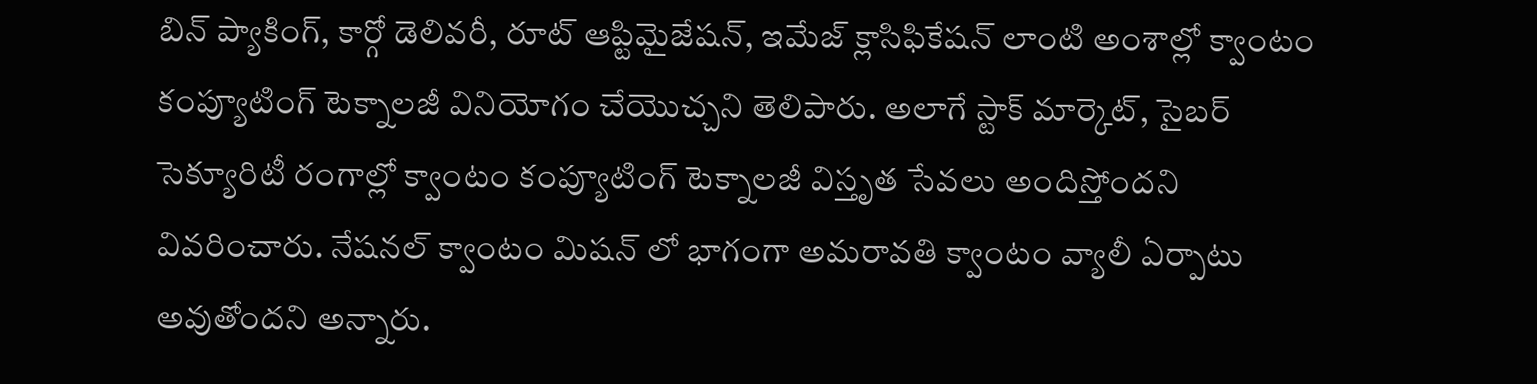బిన్ ప్యాకింగ్, కార్గో డెలివరీ, రూట్ ఆప్టిమైజేషన్, ఇమేజ్ క్లాసిఫికేషన్ లాంటి అంశాల్లో క్వాంటం కంప్యూటింగ్ టెక్నాలజీ వినియోగం చేయొచ్చని తెలిపారు. అలాగే స్టాక్ మార్కెట్, సైబర్ సెక్యూరిటీ రంగాల్లో క్వాంటం కంప్యూటింగ్ టెక్నాలజీ విస్తృత సేవలు అందిస్తోందని వివరించారు. నేషనల్ క్వాంటం మిషన్ లో భాగంగా అమరావతి క్వాంటం వ్యాలీ ఏర్పాటు అవుతోందని అన్నారు.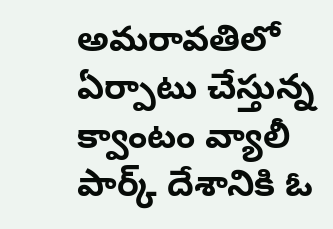అమరావతిలో ఏర్పాటు చేస్తున్న క్వాంటం వ్యాలీ పార్క్ దేశానికి ఓ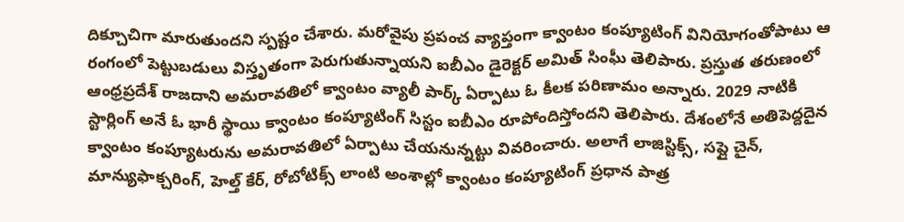దిక్చూచిగా మారుతుందని స్పష్టం చేశారు. మరోవైపు ప్రపంచ వ్యాప్తంగా క్వాంటం కంప్యూటింగ్ వినియోగంతోపాటు ఆ రంగంలో పెట్టుబడులు విస్తృతంగా పెరుగుతున్నాయని ఐబీఎం డైరెక్టర్ అమిత్ సింఘీ తెలిపారు. ప్రస్తుత తరుణంలో ఆంధ్రప్రదేశ్ రాజదాని అమరావతిలో క్వాంటం వ్యాలీ పార్క్ ఏర్పాటు ఓ కీలక పరిణామం అన్నారు. 2029 నాటికి స్టార్లింగ్ అనే ఓ భారీ స్థాయి క్వాంటం కంప్యూటింగ్ సిస్టం ఐబీఎం రూపోందిస్తోందని తెలిపారు. దేశంలోనే అతిపెద్దదైన క్వాంటం కంప్యూటరును అమరావతిలో ఏర్పాటు చేయనున్నట్టు వివరించారు. అలాగే లాజిస్టిక్స్, సప్లై చైన్, మాన్యుఫాక్చరింగ్, హెల్త్ కేర్, రోబోటిక్స్ లాంటి అంశాల్లో క్వాంటం కంప్యూటింగ్ ప్రధాన పాత్ర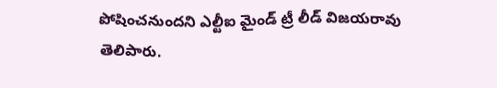పోషించనుందని ఎల్టీఐ మైండ్ ట్రీ లీడ్ విజయరావు తెలిపారు.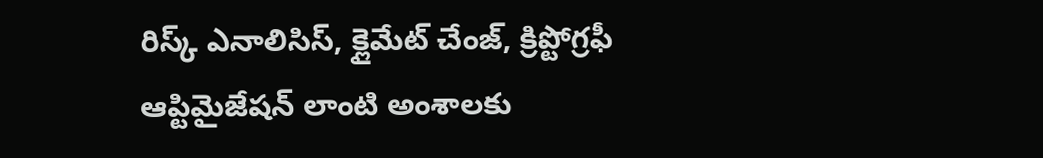రిస్క్ ఎనాలిసిస్, క్లైమేట్ చేంజ్, క్రిప్టోగ్రఫీ ఆప్టిమైజేషన్ లాంటి అంశాలకు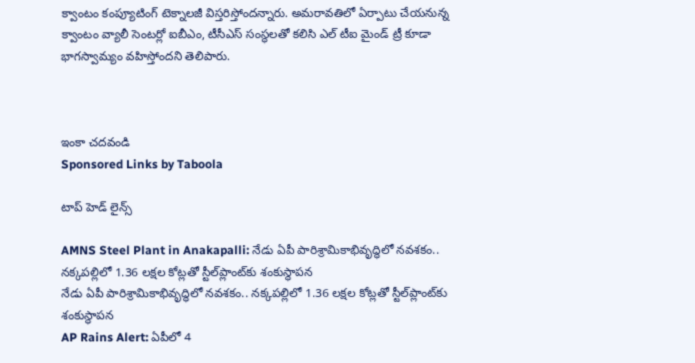క్వాంటం కంప్యూటింగ్ టెక్నాలజీ విస్తరిస్తోందన్నారు. అమరావతిలో ఏర్పాటు చేయనున్న క్వాంటం వ్యాలీ సెంటర్లో ఐబీఎం, టీసీఎస్ సంస్థలతో కలిసి ఎల్ టీఐ మైండ్ ట్రీ కూడా భాగస్వామ్యం వహిస్తోందని తెలిపారు.



ఇంకా చదవండి
Sponsored Links by Taboola

టాప్ హెడ్ లైన్స్

AMNS Steel Plant in Anakapalli: నేడు ఏపీ పారిశ్రామికాభివృద్ధిలో నవశకం.. నక్కపల్లిలో 1.36 లక్షల కోట్లతో స్టీల్‌ప్లాంట్‌కు శంకుస్థాపన
నేడు ఏపీ పారిశ్రామికాభివృద్ధిలో నవశకం.. నక్కపల్లిలో 1.36 లక్షల కోట్లతో స్టీల్‌ప్లాంట్‌కు శంకుస్థాపన
AP Rains Alert: ఏపీలో 4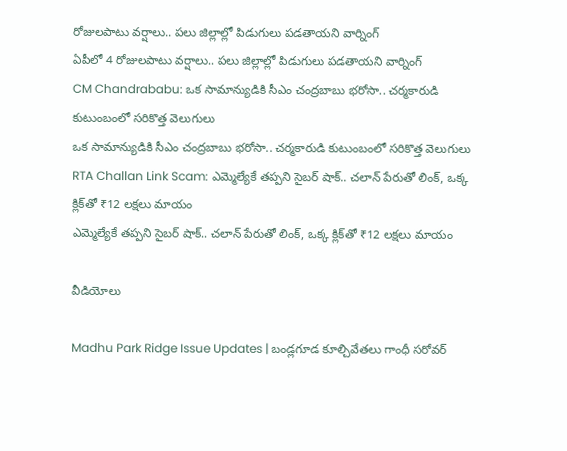రోజులపాటు వర్షాలు.. పలు జిల్లాల్లో పిడుగులు పడతాయని వార్నింగ్
ఏపీలో 4 రోజులపాటు వర్షాలు.. పలు జిల్లాల్లో పిడుగులు పడతాయని వార్నింగ్
CM Chandrababu: ఒక సామాన్యుడికి సీఎం చంద్రబాబు భరోసా.. చర్మకారుడి కుటుంబంలో సరికొత్త వెలుగులు
ఒక సామాన్యుడికి సీఎం చంద్రబాబు భరోసా.. చర్మకారుడి కుటుంబంలో సరికొత్త వెలుగులు
RTA Challan Link Scam: ఎమ్మెల్యేకే తప్పని సైబర్ షాక్.. చలాన్ పేరుతో లింక్, ఒక్క క్లిక్‌తో ₹12 లక్షలు మాయం
ఎమ్మెల్యేకే తప్పని సైబర్ షాక్.. చలాన్ పేరుతో లింక్, ఒక్క క్లిక్‌తో ₹12 లక్షలు మాయం

వీడియోలు

Madhu Park Ridge Issue Updates | బండ్లగూడ కూల్చివేతలు గాంధీ సరోవర్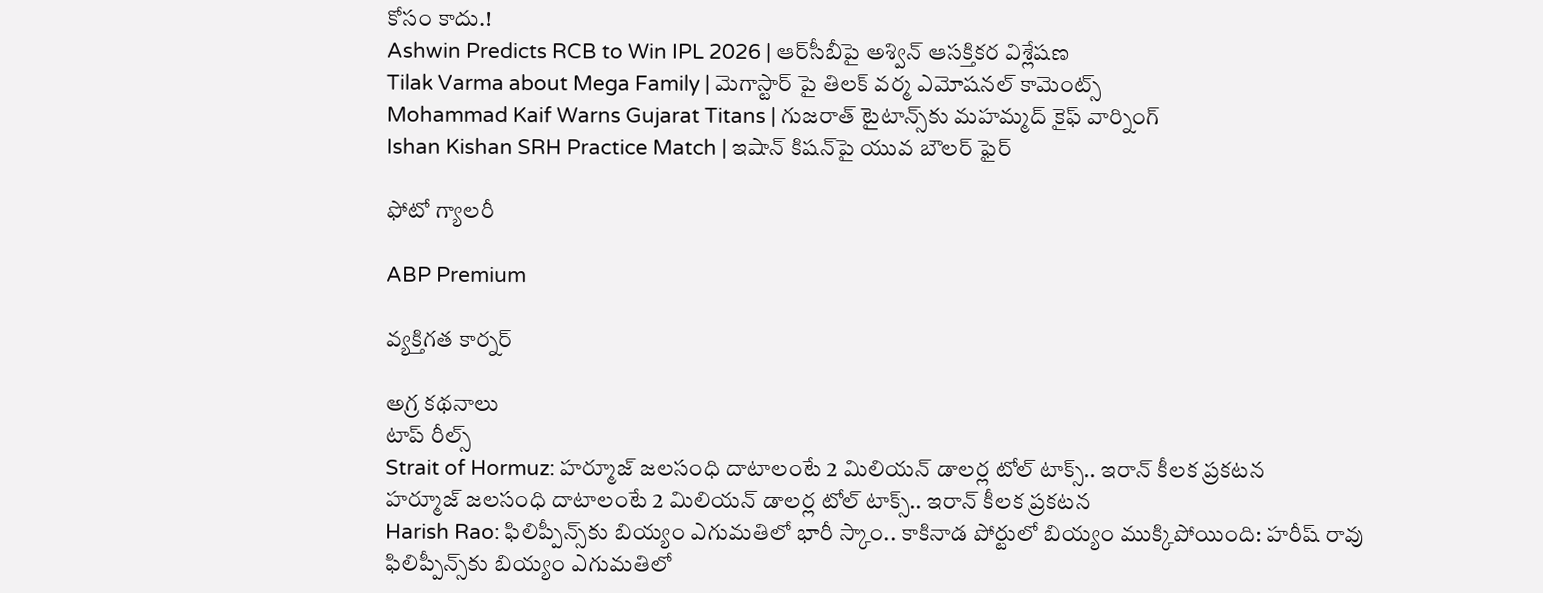కోసం కాదు.!
Ashwin Predicts RCB to Win IPL 2026 | ఆర్‌సీబీపై అశ్విన్ ఆసక్తికర విశ్లేషణ
Tilak Varma about Mega Family | మెగాస్టార్ పై తిలక్ వర్మ ఎమోషనల్ కామెంట్స్
Mohammad Kaif Warns Gujarat Titans | గుజరాత్ టైటాన్స్‌కు మహమ్మద్ కైఫ్ వార్నింగ్
Ishan Kishan SRH Practice Match | ఇషాన్ కిషన్‌పై యువ బౌలర్ ఫైర్

ఫోటో గ్యాలరీ

ABP Premium

వ్యక్తిగత కార్నర్

అగ్ర కథనాలు
టాప్ రీల్స్
Strait of Hormuz: హర్మూజ్ జలసంధి దాటాలంటే 2 మిలియన్ డాలర్ల టోల్ టాక్స్.. ఇరాన్ కీలక ప్రకటన
హర్మూజ్ జలసంధి దాటాలంటే 2 మిలియన్ డాలర్ల టోల్ టాక్స్.. ఇరాన్ కీలక ప్రకటన
Harish Rao: ఫిలిప్పీన్స్‌కు బియ్యం ఎగుమతిలో భారీ స్కాం.. కాకినాడ పోర్టులో బియ్యం ముక్కిపోయింది: హరీష్ రావు
ఫిలిప్పీన్స్‌కు బియ్యం ఎగుమతిలో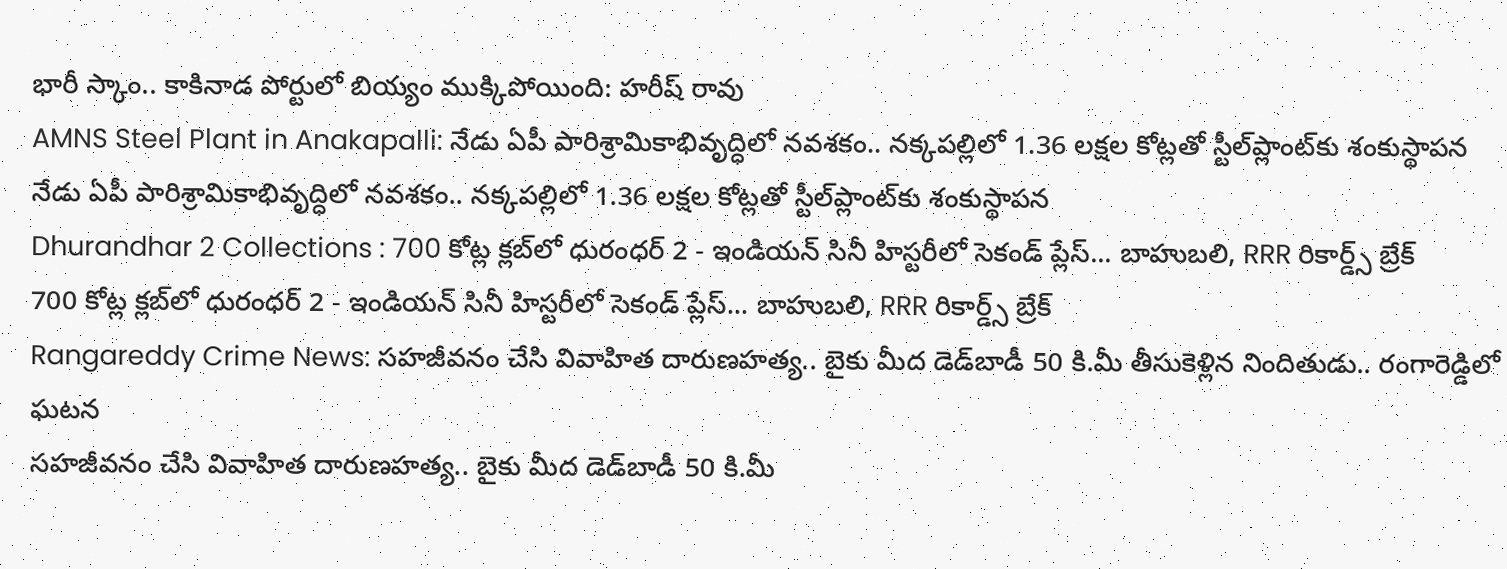భారీ స్కాం.. కాకినాడ పోర్టులో బియ్యం ముక్కిపోయింది: హరీష్ రావు
AMNS Steel Plant in Anakapalli: నేడు ఏపీ పారిశ్రామికాభివృద్ధిలో నవశకం.. నక్కపల్లిలో 1.36 లక్షల కోట్లతో స్టీల్‌ప్లాంట్‌కు శంకుస్థాపన
నేడు ఏపీ పారిశ్రామికాభివృద్ధిలో నవశకం.. నక్కపల్లిలో 1.36 లక్షల కోట్లతో స్టీల్‌ప్లాంట్‌కు శంకుస్థాపన
Dhurandhar 2 Collections : 700 కోట్ల క్లబ్‌లో ధురంధర్ 2 - ఇండియన్ సినీ హిస్టరీలో సెకండ్ ప్లేస్‌... బాహుబలి, RRR రికార్డ్స్ బ్రేక్
700 కోట్ల క్లబ్‌లో ధురంధర్ 2 - ఇండియన్ సినీ హిస్టరీలో సెకండ్ ప్లేస్‌... బాహుబలి, RRR రికార్డ్స్ బ్రేక్
Rangareddy Crime News: సహజీవనం చేసి వివాహిత దారుణహత్య.. బైకు మీద డెడ్‌బాడీ 50 కి.మీ తీసుకెళ్లిన నిందితుడు.. రంగారెడ్డిలో ఘటన
సహజీవనం చేసి వివాహిత దారుణహత్య.. బైకు మీద డెడ్‌బాడీ 50 కి.మీ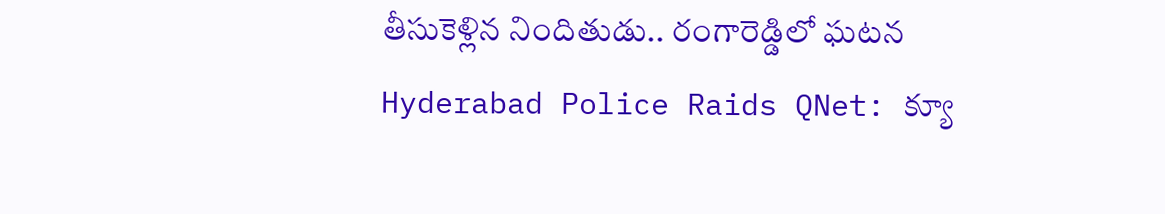తీసుకెళ్లిన నిందితుడు.. రంగారెడ్డిలో ఘటన
Hyderabad Police Raids QNet: క్యూ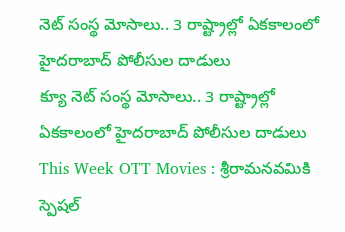నెట్ సంస్థ మోసాలు.. 3 రాష్ట్రాల్లో ఏకకాలంలో హైదరాబాద్ పోలీసుల దాడులు
క్యూ నెట్ సంస్థ మోసాలు.. 3 రాష్ట్రాల్లో ఏకకాలంలో హైదరాబాద్ పోలీసుల దాడులు
This Week OTT Movies : శ్రీరామనవమికి స్పెషల్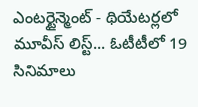ఎంటర్టైన్మెంట్ - థియేటర్లలో మూవీస్ లిస్ట్... ఓటీటీలో 19 సినిమాలు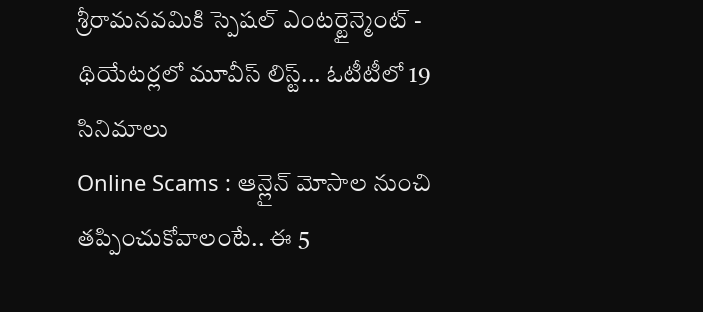శ్రీరామనవమికి స్పెషల్ ఎంటర్టైన్మెంట్ - థియేటర్లలో మూవీస్ లిస్ట్... ఓటీటీలో 19 సినిమాలు
Online Scams : ఆన్లైన్ మోసాల నుంచి తప్పించుకోవాలంటే.. ఈ 5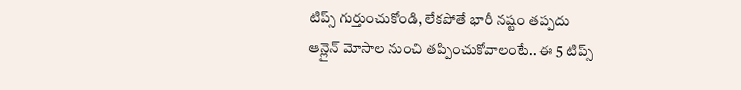టిప్స్ గుర్తుంచుకోండి, లేకపోతే భారీ నష్టం తప్పదు
ఆన్లైన్ మోసాల నుంచి తప్పించుకోవాలంటే.. ఈ 5 టిప్స్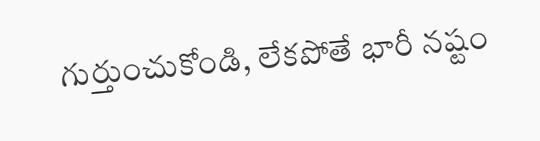గుర్తుంచుకోండి, లేకపోతే భారీ నష్టం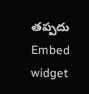తప్పదు
Embed widget